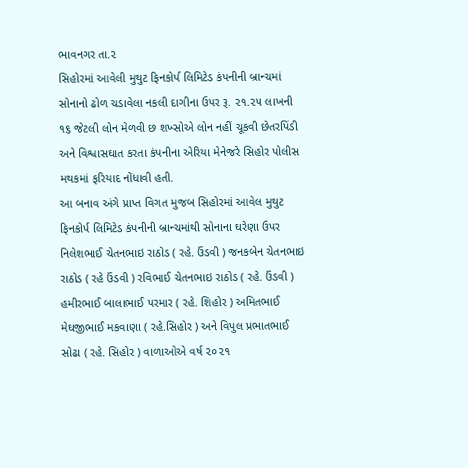ભાવનગર તા.૨
સિહોરમાં આવેલી મુથુટ ફિનકોર્પ લિમિટેડ કંપનીની બ્રાન્ચમાં સોનાનો ઢોળ ચડાવેલા નકલી દાગીના ઉપર રૂ. ૨૧.૨૫ લાખની ૧૬ જેટલી લોન મેળવી છ શખ્સોએ લોન નહીં ચૂકવી છેતરપિંડી અને વિશ્વાસઘાત કરતા કંપનીના એરિયા મેનેજરે સિહોર પોલીસ મથકમાં ફરિયાદ નોંધાવી હતી.
આ બનાવ અંગે પ્રાપ્ત વિગત મુજબ સિહોરમાં આવેલ મુથુટ ફિનકોર્પ લિમિટેડ કંપનીની બ્રાન્ચમાંથી સોનાના ઘરેણા ઉપર નિલેશભાઈ ચેતનભાઇ રાઠોડ ( રહે. ઉંડવી ) જનકબેન ચેતનભાઇ રાઠોડ ( રહે ઉંડવી ) રવિભાઈ ચેતનભાઇ રાઠોડ ( રહે. ઉંડવી ) હમીરભાઈ બાલાભાઈ પરમાર ( રહે. શિહોર ) અમિતભાઈ મેઘજીભાઈ મકવાણા ( રહે.સિહોર ) અને વિપુલ પ્રભાતભાઈ સોઢા ( રહે. સિહોર ) વાળાઓએ વર્ષ ૨૦૨૧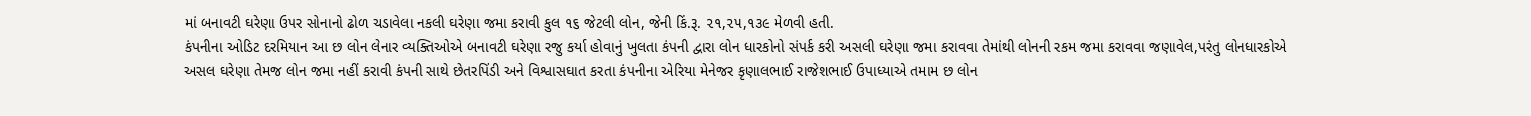માં બનાવટી ઘરેણા ઉપર સોનાનો ઢોળ ચડાવેલા નકલી ઘરેણા જમા કરાવી કુલ ૧૬ જેટલી લોન, જેની કિં.રૂ. ૨૧,૨૫,૧૩૯ મેળવી હતી.
કંપનીના ઓડિટ દરમિયાન આ છ લોન લેનાર વ્યક્તિઓએ બનાવટી ઘરેણા રજુ કર્યા હોવાનું ખુલતા કંપની દ્વારા લોન ધારકોનો સંપર્ક કરી અસલી ઘરેણા જમા કરાવવા તેમાંથી લોનની રકમ જમા કરાવવા જણાવેલ,પરંતુ લોનધારકોએ અસલ ઘરેણા તેમજ લોન જમા નહીં કરાવી કંપની સાથે છેતરપિંડી અને વિશ્વાસઘાત કરતા કંપનીના એરિયા મેનેજર કૃણાલભાઈ રાજેશભાઈ ઉપાધ્યાએ તમામ છ લોન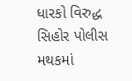ધારકો વિરુદ્ધ સિહોર પોલીસ મથકમાં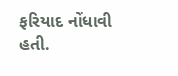ફરિયાદ નોંધાવી હતી.